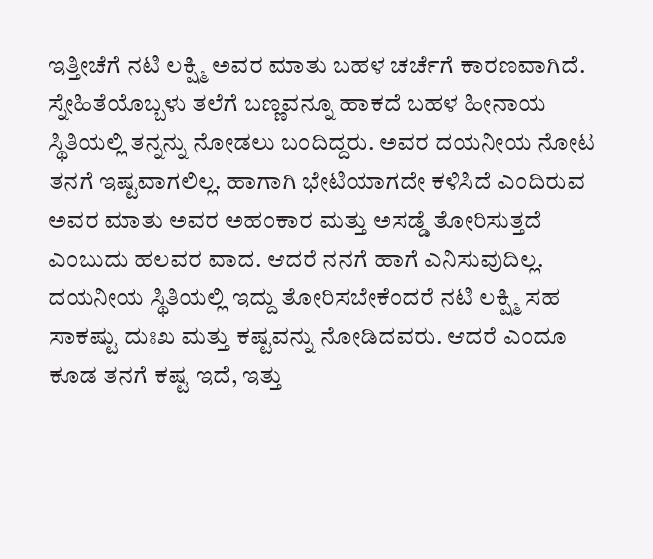ಇತ್ತೀಚೆಗೆ ನಟಿ ಲಕ್ಷ್ಮಿ ಅವರ ಮಾತು ಬಹಳ ಚರ್ಚೆಗೆ ಕಾರಣವಾಗಿದೆ. ಸ್ನೇಹಿತೆಯೊಬ್ಬಳು ತಲೆಗೆ ಬಣ್ಣವನ್ನೂ ಹಾಕದೆ ಬಹಳ ಹೀನಾಯ ಸ್ಥಿತಿಯಲ್ಲಿ ತನ್ನನ್ನು ನೋಡಲು ಬಂದಿದ್ದರು. ಅವರ ದಯನೀಯ ನೋಟ ತನಗೆ ಇಷ್ಟವಾಗಲಿಲ್ಲ. ಹಾಗಾಗಿ ಭೇಟಿಯಾಗದೇ ಕಳಿಸಿದೆ ಎಂದಿರುವ ಅವರ ಮಾತು ಅವರ ಅಹಂಕಾರ ಮತ್ತು ಅಸಡ್ಡೆ ತೋರಿಸುತ್ತದೆ ಎಂಬುದು ಹಲವರ ವಾದ. ಆದರೆ ನನಗೆ ಹಾಗೆ ಎನಿಸುವುದಿಲ್ಲ.
ದಯನೀಯ ಸ್ಥಿತಿಯಲ್ಲಿ ಇದ್ದು ತೋರಿಸಬೇಕೆಂದರೆ ನಟಿ ಲಕ್ಷ್ಮಿ ಸಹ ಸಾಕಷ್ಟು ದುಃಖ ಮತ್ತು ಕಷ್ಟವನ್ನು ನೋಡಿದವರು. ಆದರೆ ಎಂದೂ ಕೂಡ ತನಗೆ ಕಷ್ಟ ಇದೆ, ಇತ್ತು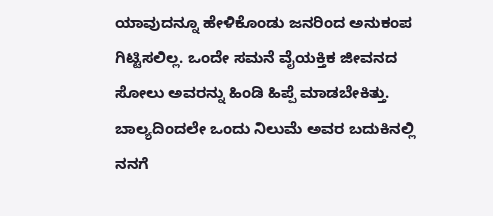ಯಾವುದನ್ನೂ ಹೇಳಿಕೊಂಡು ಜನರಿಂದ ಅನುಕಂಪ ಗಿಟ್ಟಿಸಲಿಲ್ಲ. ಒಂದೇ ಸಮನೆ ವೈಯಕ್ತಿಕ ಜೀವನದ ಸೋಲು ಅವರನ್ನು ಹಿಂಡಿ ಹಿಪ್ಪೆ ಮಾಡಬೇಕಿತ್ತು. ಬಾಲ್ಯದಿಂದಲೇ ಒಂದು ನಿಲುಮೆ ಅವರ ಬದುಕಿನಲ್ಲಿ ನನಗೆ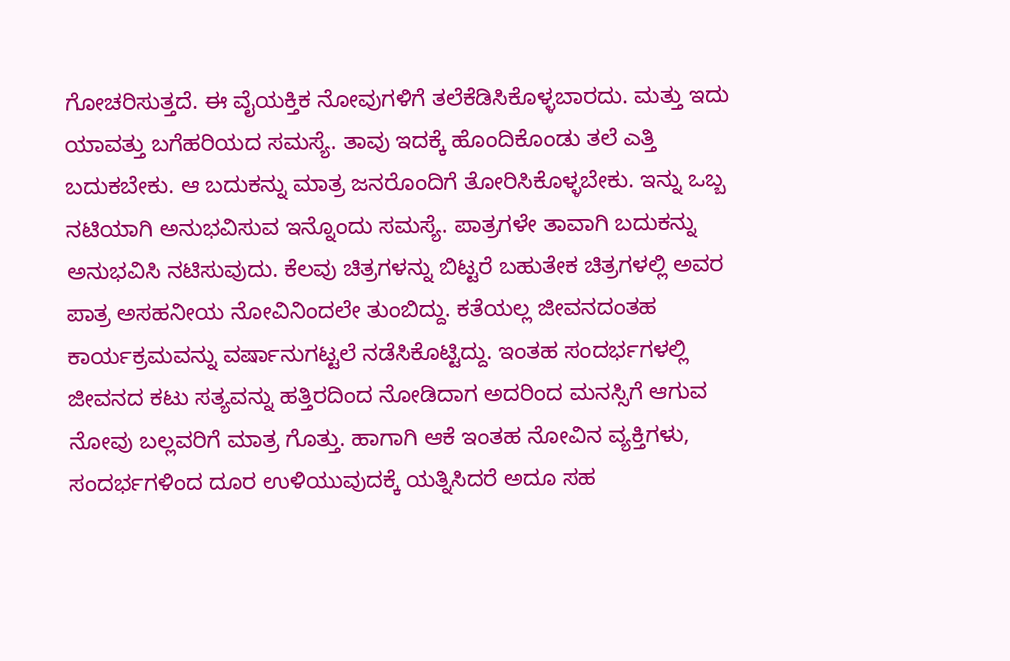ಗೋಚರಿಸುತ್ತದೆ. ಈ ವೈಯಕ್ತಿಕ ನೋವುಗಳಿಗೆ ತಲೆಕೆಡಿಸಿಕೊಳ್ಳಬಾರದು. ಮತ್ತು ಇದು ಯಾವತ್ತು ಬಗೆಹರಿಯದ ಸಮಸ್ಯೆ. ತಾವು ಇದಕ್ಕೆ ಹೊಂದಿಕೊಂಡು ತಲೆ ಎತ್ತಿ ಬದುಕಬೇಕು. ಆ ಬದುಕನ್ನು ಮಾತ್ರ ಜನರೊಂದಿಗೆ ತೋರಿಸಿಕೊಳ್ಳಬೇಕು. ಇನ್ನು ಒಬ್ಬ ನಟಿಯಾಗಿ ಅನುಭವಿಸುವ ಇನ್ನೊಂದು ಸಮಸ್ಯೆ. ಪಾತ್ರಗಳೇ ತಾವಾಗಿ ಬದುಕನ್ನು ಅನುಭವಿಸಿ ನಟಿಸುವುದು. ಕೆಲವು ಚಿತ್ರಗಳನ್ನು ಬಿಟ್ಟರೆ ಬಹುತೇಕ ಚಿತ್ರಗಳಲ್ಲಿ ಅವರ ಪಾತ್ರ ಅಸಹನೀಯ ನೋವಿನಿಂದಲೇ ತುಂಬಿದ್ದು. ಕತೆಯಲ್ಲ ಜೀವನದಂತಹ ಕಾರ್ಯಕ್ರಮವನ್ನು ವರ್ಷಾನುಗಟ್ಟಲೆ ನಡೆಸಿಕೊಟ್ಟಿದ್ದು. ಇಂತಹ ಸಂದರ್ಭಗಳಲ್ಲಿ ಜೀವನದ ಕಟು ಸತ್ಯವನ್ನು ಹತ್ತಿರದಿಂದ ನೋಡಿದಾಗ ಅದರಿಂದ ಮನಸ್ಸಿಗೆ ಆಗುವ ನೋವು ಬಲ್ಲವರಿಗೆ ಮಾತ್ರ ಗೊತ್ತು. ಹಾಗಾಗಿ ಆಕೆ ಇಂತಹ ನೋವಿನ ವ್ಯಕ್ತಿಗಳು, ಸಂದರ್ಭಗಳಿಂದ ದೂರ ಉಳಿಯುವುದಕ್ಕೆ ಯತ್ನಿಸಿದರೆ ಅದೂ ಸಹ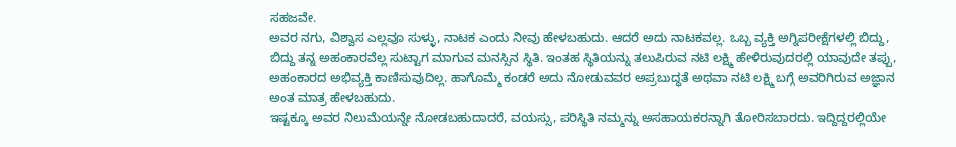ಸಹಜವೇ.
ಅವರ ನಗು, ವಿಶ್ವಾಸ ಎಲ್ಲವೂ ಸುಳ್ಳು, ನಾಟಕ ಎಂದು ನೀವು ಹೇಳಬಹುದು. ಆದರೆ ಅದು ನಾಟಕವಲ್ಲ. ಒಬ್ಬ ವ್ಯಕ್ತಿ ಅಗ್ನಿಪರೀಕ್ಷೆಗಳಲ್ಲಿ ಬಿದ್ದು, ಬಿದ್ದು ತನ್ನ ಅಹಂಕಾರವೆಲ್ಲ ಸುಟ್ಟಾಗ ಮಾಗುವ ಮನಸ್ಸಿನ ಸ್ಥಿತಿ. ಇಂತಹ ಸ್ಥಿತಿಯನ್ನು ತಲುಪಿರುವ ನಟಿ ಲಕ್ಷ್ಮಿ ಹೇಳಿರುವುದರಲ್ಲಿ ಯಾವುದೇ ತಪ್ಪು, ಅಹಂಕಾರದ ಅಭಿವ್ಯಕ್ತಿ ಕಾಣಿಸುವುದಿಲ್ಲ. ಹಾಗೊಮ್ಮೆ ಕಂಡರೆ ಅದು ನೋಡುವವರ ಅಪ್ರಬುದ್ಧತೆ ಅಥವಾ ನಟಿ ಲಕ್ಷ್ಮಿ ಬಗ್ಗೆ ಅವರಿಗಿರುವ ಅಜ್ಞಾನ ಅಂತ ಮಾತ್ರ ಹೇಳಬಹುದು.
ಇಷ್ಟಕ್ಕೂ ಅವರ ನಿಲುಮೆಯನ್ನೇ ನೋಡಬಹುದಾದರೆ, ವಯಸ್ಸು, ಪರಿಸ್ಥಿತಿ ನಮ್ಮನ್ನು ಅಸಹಾಯಕರನ್ನಾಗಿ ತೋರಿಸಬಾರದು. ಇದ್ದಿದ್ದರಲ್ಲಿಯೇ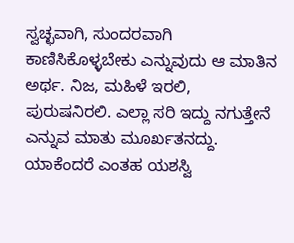ಸ್ವಚ್ಛವಾಗಿ, ಸುಂದರವಾಗಿ ಕಾಣಿಸಿಕೊಳ್ಳಬೇಕು ಎನ್ನುವುದು ಆ ಮಾತಿನ ಅರ್ಥ. ನಿಜ, ಮಹಿಳೆ ಇರಲಿ, ಪುರುಷನಿರಲಿ. ಎಲ್ಲಾ ಸರಿ ಇದ್ದು ನಗುತ್ತೇನೆ ಎನ್ನುವ ಮಾತು ಮೂರ್ಖತನದ್ದು. ಯಾಕೆಂದರೆ ಎಂತಹ ಯಶಸ್ವಿ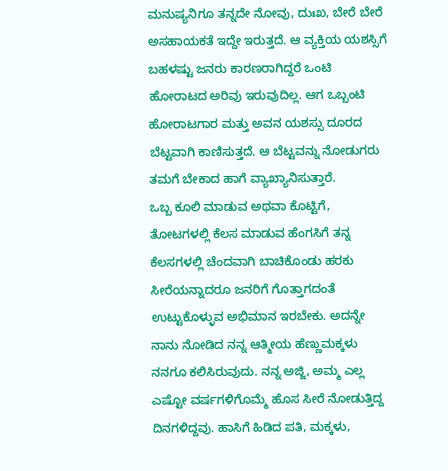ಮನುಷ್ಯನಿಗೂ ತನ್ನದೇ ನೋವು, ದುಃಖ, ಬೇರೆ ಬೇರೆ ಅಸಹಾಯಕತೆ ಇದ್ದೇ ಇರುತ್ತದೆ. ಆ ವ್ಯಕ್ತಿಯ ಯಶಸ್ಸಿಗೆ ಬಹಳಷ್ಟು ಜನರು ಕಾರಣರಾಗಿದ್ದರೆ ಒಂಟಿ ಹೋರಾಟದ ಅರಿವು ಇರುವುದಿಲ್ಲ. ಆಗ ಒಬ್ಬಂಟಿ ಹೋರಾಟಗಾರ ಮತ್ತು ಅವನ ಯಶಸ್ಸು ದೂರದ ಬೆಟ್ಟವಾಗಿ ಕಾಣಿಸುತ್ತದೆ. ಆ ಬೆಟ್ಟವನ್ನು ನೋಡುಗರು ತಮಗೆ ಬೇಕಾದ ಹಾಗೆ ವ್ಯಾಖ್ಯಾನಿಸುತ್ತಾರೆ.
ಒಬ್ಬ ಕೂಲಿ ಮಾಡುವ ಅಥವಾ ಕೊಟ್ಟಿಗೆ, ತೋಟಗಳಲ್ಲಿ ಕೆಲಸ ಮಾಡುವ ಹೆಂಗಸಿಗೆ ತನ್ನ ಕೆಲಸಗಳಲ್ಲಿ ಚೆಂದವಾಗಿ ಬಾಚಿಕೊಂಡು ಹರಕು ಸೀರೆಯನ್ನಾದರೂ ಜನರಿಗೆ ಗೊತ್ತಾಗದಂತೆ ಉಟ್ಟುಕೊಳ್ಳುವ ಅಭಿಮಾನ ಇರಬೇಕು. ಅದನ್ನೇ ನಾನು ನೋಡಿದ ನನ್ನ ಆತ್ಮೀಯ ಹೆಣ್ಣುಮಕ್ಕಳು ನನಗೂ ಕಲಿಸಿರುವುದು. ನನ್ನ ಅಜ್ಜಿ, ಅಮ್ಮ ಎಲ್ಲ ಎಷ್ಟೋ ವರ್ಷಗಳಿಗೊಮ್ಮೆ ಹೊಸ ಸೀರೆ ನೋಡುತ್ತಿದ್ದ ದಿನಗಳಿದ್ದವು. ಹಾಸಿಗೆ ಹಿಡಿದ ಪತಿ, ಮಕ್ಕಳು,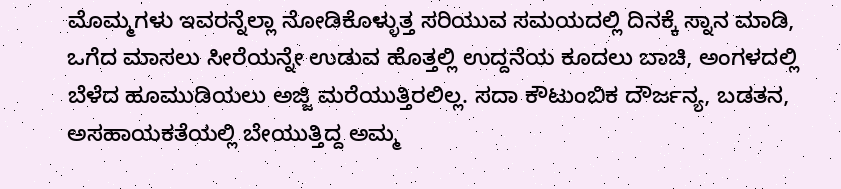ಮೊಮ್ಮಗಳು ಇವರನ್ನೆಲ್ಲಾ ನೋಡಿಕೊಳ್ಳುತ್ತ ಸರಿಯುವ ಸಮಯದಲ್ಲಿ ದಿನಕ್ಕೆ ಸ್ನಾನ ಮಾಡಿ, ಒಗೆದ ಮಾಸಲು ಸೀರೆಯನ್ನೇ ಉಡುವ ಹೊತ್ತಲ್ಲಿ ಉದ್ದನೆಯ ಕೂದಲು ಬಾಚಿ, ಅಂಗಳದಲ್ಲಿ ಬೆಳೆದ ಹೂಮುಡಿಯಲು ಅಜ್ಜಿ ಮರೆಯುತ್ತಿರಲಿಲ್ಲ. ಸದಾ ಕೌಟುಂಬಿಕ ದೌರ್ಜನ್ಯ, ಬಡತನ, ಅಸಹಾಯಕತೆಯಲ್ಲಿ ಬೇಯುತ್ತಿದ್ದ ಅಮ್ಮ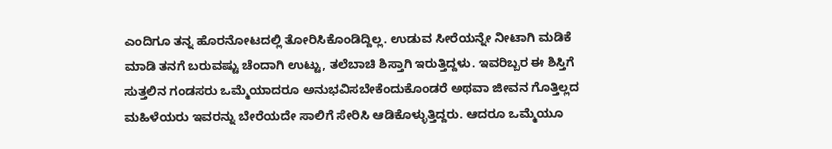ಎಂದಿಗೂ ತನ್ನ ಹೊರನೋಟದಲ್ಲಿ ತೋರಿಸಿಕೊಂಡಿದ್ದಿಲ್ಲ. ಉಡುವ ಸೀರೆಯನ್ನೇ ನೀಟಾಗಿ ಮಡಿಕೆ ಮಾಡಿ ತನಗೆ ಬರುವಷ್ಟು ಚೆಂದಾಗಿ ಉಟ್ಟು, ತಲೆಬಾಚಿ ಶಿಸ್ತಾಗಿ ಇರುತ್ತಿದ್ದಳು. ಇವರಿಬ್ಬರ ಈ ಶಿಸ್ತಿಗೆ ಸುತ್ತಲಿನ ಗಂಡಸರು ಒಮ್ಮೆಯಾದರೂ ಅನುಭವಿಸಬೇಕೆಂದುಕೊಂಡರೆ ಅಥವಾ ಜೀವನ ಗೊತ್ತಿಲ್ಲದ ಮಹಿಳೆಯರು ಇವರನ್ನು ಬೇರೆಯದೇ ಸಾಲಿಗೆ ಸೇರಿಸಿ ಆಡಿಕೊಳ್ಳುತ್ತಿದ್ದರು. ಆದರೂ ಒಮ್ಮೆಯೂ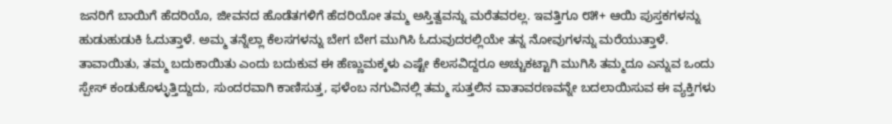ಜನರಿಗೆ ಬಾಯಿಗೆ ಹೆದರಿಯೊ, ಜೀವನದ ಹೊಡೆತಗಳಿಗೆ ಹೆದರಿಯೋ ತಮ್ಮ ಅಸ್ತಿತ್ವವನ್ನು ಮರೆತವರಲ್ಲ. ಇವತ್ತಿಗೂ ೮೫+ ಆಯಿ ಪುಸ್ತಕಗಳನ್ನು ಹುಡುಹುಡುಕಿ ಓದುತ್ತಾಳೆ. ಅಮ್ಮ ತನ್ನೆಲ್ಲಾ ಕೆಲಸಗಳನ್ನು ಬೇಗ ಬೇಗ ಮುಗಿಸಿ ಓದುವುದರಲ್ಲಿಯೇ ತನ್ನ ನೋವುಗಳನ್ನು ಮರೆಯುತ್ತಾಳೆ. ತಾವಾಯಿತು, ತಮ್ಮ ಬದುಕಾಯಿತು ಎಂದು ಬದುಕುವ ಈ ಹೆಣ್ಣುಮಕ್ಕಳು ಎಷ್ಟೇ ಕೆಲಸವಿದ್ದರೂ ಅಚ್ಚುಕಟ್ಟಾಗಿ ಮುಗಿಸಿ ತಮ್ಮದೂ ಎನ್ನುವ ಒಂದು ಸ್ಪೇಸ್ ಕಂಡುಕೊಳ್ಳುತ್ತಿದ್ದುದು, ಸುಂದರವಾಗಿ ಕಾಣಿಸುತ್ತ, ಫಳೆಂಬ ನಗುವಿನಲ್ಲಿ ತಮ್ಮ ಸುತ್ತಲಿನ ವಾತಾವರಣವನ್ನೇ ಬದಲಾಯಿಸುವ ಈ ವ್ಯಕ್ತಿಗಳು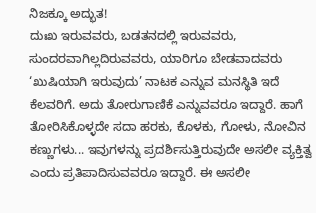ನಿಜಕ್ಕೂ ಅದ್ಭುತ!
ದುಃಖ ಇರುವವರು, ಬಡತನದಲ್ಲಿ ಇರುವವರು, ಸುಂದರವಾಗಿಲ್ಲದಿರುವವರು, ಯಾರಿಗೂ ಬೇಡವಾದವರು ‘ಖುಷಿಯಾಗಿ ಇರುವುದು’ ನಾಟಕ ಎನ್ನುವ ಮನಸ್ಥಿತಿ ಇದೆ ಕೆಲವರಿಗೆ. ಅದು ತೋರುಗಾಣಿಕೆ ಎನ್ನುವವರೂ ಇದ್ದಾರೆ. ಹಾಗೆ ತೋರಿಸಿಕೊಳ್ಳದೇ ಸದಾ ಹರಕು, ಕೊಳಕು, ಗೋಳು, ನೋವಿನ ಕಣ್ಣುಗಳು... ಇವುಗಳನ್ನು ಪ್ರದರ್ಶಿಸುತ್ತಿರುವುದೇ ಅಸಲೀ ವ್ಯಕ್ತಿತ್ವ ಎಂದು ಪ್ರತಿಪಾದಿಸುವವರೂ ಇದ್ದಾರೆ. ಈ ಅಸಲೀ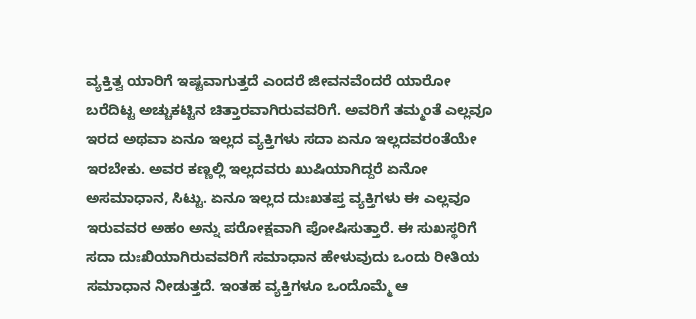ವ್ಯಕ್ತಿತ್ವ ಯಾರಿಗೆ ಇಷ್ಟವಾಗುತ್ತದೆ ಎಂದರೆ ಜೀವನವೆಂದರೆ ಯಾರೋ ಬರೆದಿಟ್ಟ ಅಚ್ಚುಕಟ್ಟಿನ ಚಿತ್ತಾರವಾಗಿರುವವರಿಗೆ. ಅವರಿಗೆ ತಮ್ಮಂತೆ ಎಲ್ಲವೂ ಇರದ ಅಥವಾ ಏನೂ ಇಲ್ಲದ ವ್ಯಕ್ತಿಗಳು ಸದಾ ಏನೂ ಇಲ್ಲದವರಂತೆಯೇ ಇರಬೇಕು. ಅವರ ಕಣ್ಣಲ್ಲಿ ಇಲ್ಲದವರು ಖುಷಿಯಾಗಿದ್ದರೆ ಏನೋ ಅಸಮಾಧಾನ, ಸಿಟ್ಟು. ಏನೂ ಇಲ್ಲದ ದುಃಖತಪ್ತ ವ್ಯಕ್ತಿಗಳು ಈ ಎಲ್ಲವೂ ಇರುವವರ ಅಹಂ ಅನ್ನು ಪರೋಕ್ಷವಾಗಿ ಪೋಷಿಸುತ್ತಾರೆ. ಈ ಸುಖಸ್ಥರಿಗೆ ಸದಾ ದುಃಖಿಯಾಗಿರುವವರಿಗೆ ಸಮಾಧಾನ ಹೇಳುವುದು ಒಂದು ರೀತಿಯ ಸಮಾಧಾನ ನೀಡುತ್ತದೆ. ಇಂತಹ ವ್ಯಕ್ತಿಗಳೂ ಒಂದೊಮ್ಮೆ ಆ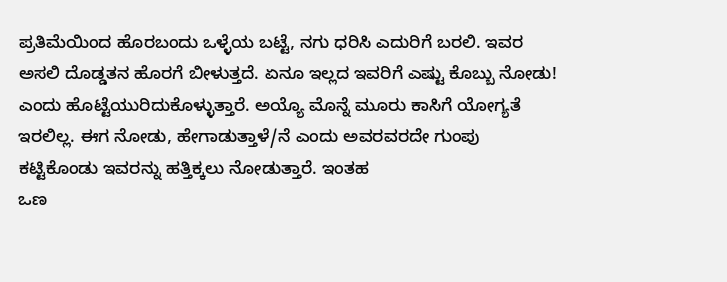ಪ್ರತಿಮೆಯಿಂದ ಹೊರಬಂದು ಒಳ್ಳೆಯ ಬಟ್ಟೆ, ನಗು ಧರಿಸಿ ಎದುರಿಗೆ ಬರಲಿ. ಇವರ ಅಸಲಿ ದೊಡ್ಡತನ ಹೊರಗೆ ಬೀಳುತ್ತದೆ. ಏನೂ ಇಲ್ಲದ ಇವರಿಗೆ ಎಷ್ಟು ಕೊಬ್ಬು ನೋಡು! ಎಂದು ಹೊಟ್ಟೆಯುರಿದುಕೊಳ್ಳುತ್ತಾರೆ. ಅಯ್ಯೊ ಮೊನ್ನೆ ಮೂರು ಕಾಸಿಗೆ ಯೋಗ್ಯತೆ ಇರಲಿಲ್ಲ. ಈಗ ನೋಡು, ಹೇಗಾಡುತ್ತಾಳೆ/ನೆ ಎಂದು ಅವರವರದೇ ಗುಂಪು ಕಟ್ಟಿಕೊಂಡು ಇವರನ್ನು ಹತ್ತಿಕ್ಕಲು ನೋಡುತ್ತಾರೆ. ಇಂತಹ
ಒಣ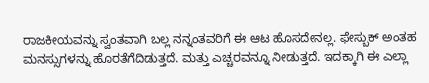ರಾಜಕೀಯವನ್ನು ಸ್ವಂತವಾಗಿ ಬಲ್ಲ ನನ್ನಂತವರಿಗೆ ಈ ಆಟ ಹೊಸದೇನಲ್ಲ. ಫೇಸ್ಬುಕ್ ಅಂತಹ ಮನಸ್ಸುಗಳನ್ನು ಹೊರತೆಗೆದಿಡುತ್ತದೆ. ಮತ್ತು ಎಚ್ಚರವನ್ನೂ ನೀಡುತ್ತದೆ. ಇದಕ್ಕಾಗಿ ಈ ಎಲ್ಲಾ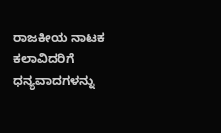ರಾಜಕೀಯ ನಾಟಕ ಕಲಾವಿದರಿಗೆ ಧನ್ಯವಾದಗಳನ್ನು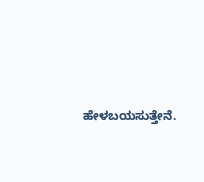ಹೇಳಬಯಸುತ್ತೇನೆ.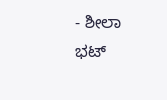- ಶೀಲಾ ಭಟ್